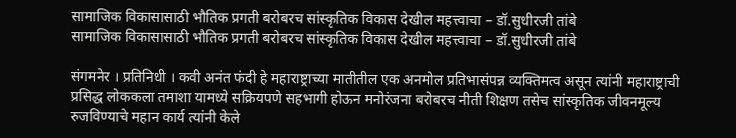सामाजिक विकासासाठी भौतिक प्रगती बरोबरच सांस्कृतिक विकास देखील महत्त्वाचा – डॉ.सुधीरजी तांबे
सामाजिक विकासासाठी भौतिक प्रगती बरोबरच सांस्कृतिक विकास देखील महत्त्वाचा – डॉ.सुधीरजी तांबे

संगमनेर । प्रतिनिधी । कवी अनंत फंदी हे महाराष्ट्राच्या मातीतील एक अनमोल प्रतिभासंपन्न व्यक्तिमत्व असून त्यांनी महाराष्ट्राची प्रसिद्ध लोककला तमाशा यामध्ये सक्रियपणे सहभागी होऊन मनोरंजना बरोबरच नीती शिक्षण तसेच सांस्कृतिक जीवनमूल्य रुजविण्याचे महान कार्य त्यांनी केले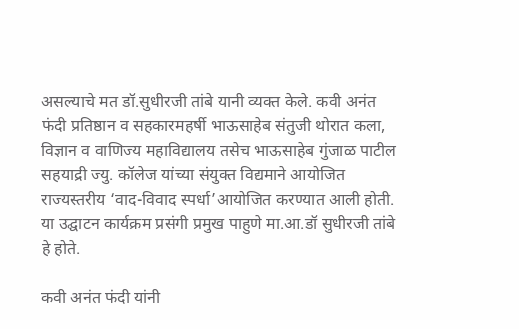असल्याचे मत डॉ.सुधीरजी तांबे यानी व्यक्त केले. कवी अनंत फंदी प्रतिष्ठान व सहकारमहर्षी भाऊसाहेब संतुजी थोरात कला, विज्ञान व वाणिज्य महाविद्यालय तसेच भाऊसाहेब गुंजाळ पाटील सहयाद्री ज्यु. कॉलेज यांच्या संयुक्त विद्यमाने आयोजित राज्यस्तरीय ‘वाद-विवाद स्पर्धा’आयोजित करण्यात आली होती. या उद्घाटन कार्यक्रम प्रसंगी प्रमुख पाहुणे मा.आ.डॉ सुधीरजी तांबे हे होते.

कवी अनंत फंदी यांनी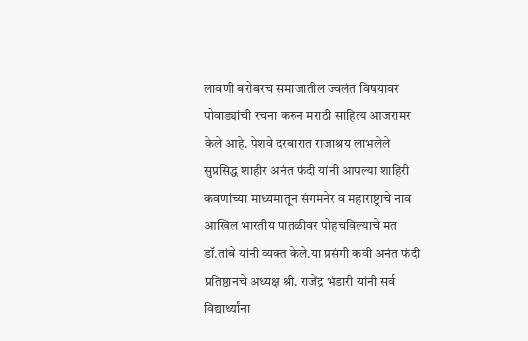लावणी बरोबरच समाजातील ज्वलंत विषयावर पोवाड्यांची रचना करुन मराठी साहित्य आजरामर केले आहे. पेशवे दरबारात राजाश्रय लाभलेले सुप्रसिद्ध शाहीर अनंत फंदी यांनी आपल्या शाहिरी कवणांच्या माध्यमातून संगमनेर व महाराष्ट्राचे नाव आखिल भारतीय पातळीवर पोहचविल्याचे मत डॉ.तांबे यांनी व्यक्त केले.या प्रसंगी कवी अनंत फंदी प्रतिष्ठानचे अध्यक्ष श्री. राजेंद्र भंडारी यांनी सर्व विद्यार्थ्यांना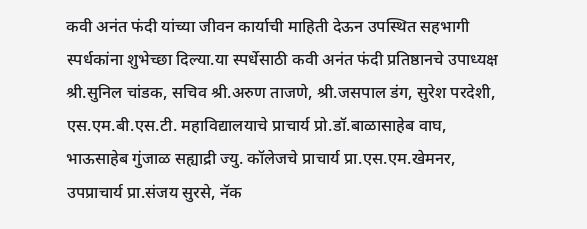कवी अनंत फंदी यांच्या जीवन कार्याची माहिती देऊन उपस्थित सहभागी स्पर्धकांना शुभेच्छा दिल्या.या स्पर्धेसाठी कवी अनंत फंदी प्रतिष्ठानचे उपाध्यक्ष श्री.सुनिल चांडक, सचिव श्री.अरुण ताजणे, श्री.जसपाल डंग, सुरेश परदेशी, एस.एम.बी.एस.टी. महाविद्यालयाचे प्राचार्य प्रो.डॉ.बाळासाहेब वाघ, भाऊसाहेब गुंजाळ सह्याद्री ज्यु. कॉलेजचे प्राचार्य प्रा.एस.एम.खेमनर, उपप्राचार्य प्रा.संजय सुरसे, नॅक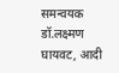समन्वयक डॉ.लक्ष्मण घायवट, आदी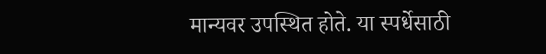मान्यवर उपस्थित होते. या स्पर्धेसाठी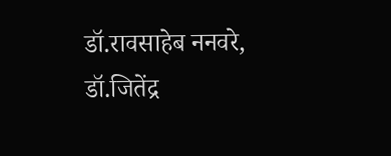डॉ.रावसाहेब ननवरे, डॉ.जितेंद्र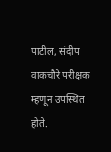पाटील, संदीप वाकचौरे परीक्षक म्हणून उपस्थित होते.